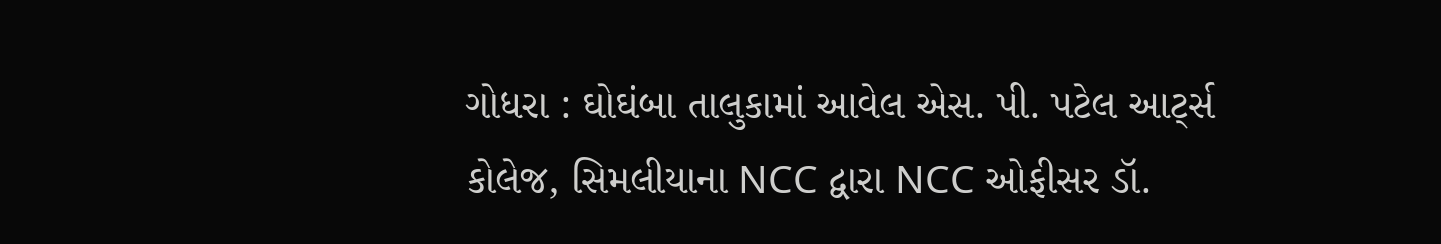ગોધરા : ઘોઘંબા તાલુકામાં આવેલ એસ. પી. પટેલ આર્ટ્સ કોલેજ, સિમલીયાના NCC દ્વારા NCC ઓફીસર ડૉ.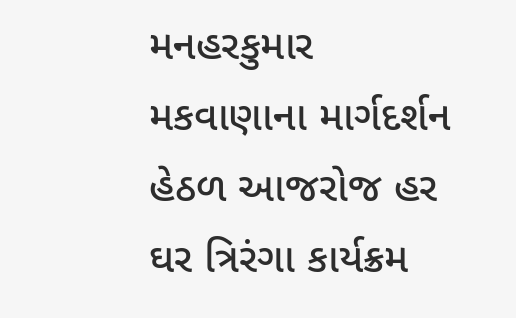મનહરકુમાર મકવાણાના માર્ગદર્શન હેઠળ આજરોજ હર ઘર ત્રિરંગા કાર્યક્રમ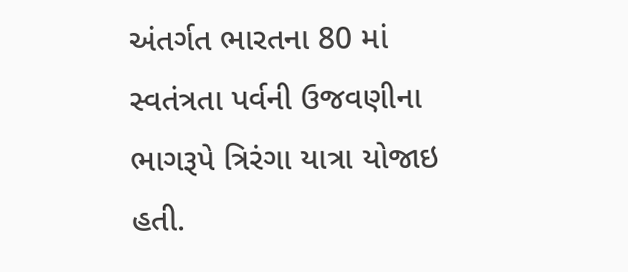અંતર્ગત ભારતના 80 માં સ્વતંત્રતા પર્વની ઉજવણીના ભાગરૂપે ત્રિરંગા યાત્રા યોજાઇ હતી.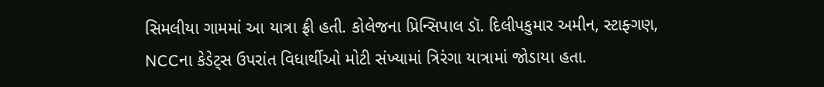સિમલીયા ગામમાં આ યાત્રા ફ્રી હતી. કોલેજના પ્રિન્સિપાલ ડૉ. દિલીપકુમાર અમીન, સ્ટાફ્ગણ, NCCના કેડેટ્સ ઉપરાંત વિધાર્થીઓ મોટી સંખ્યામાં ત્રિરંગા યાત્રામાં જોડાયા હતા.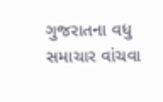ગુજરાતના વધુ સમાચાર વાંચવા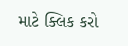માટે ક્લિક કરો